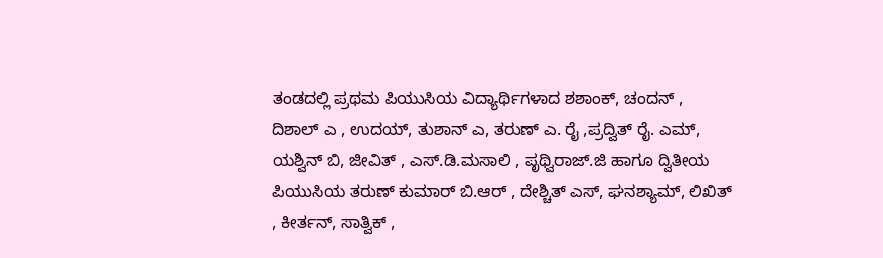ತಂಡದಲ್ಲಿ ಪ್ರಥಮ ಪಿಯುಸಿಯ ವಿದ್ಯಾರ್ಥಿಗಳಾದ ಶಶಾಂಕ್, ಚಂದನ್ , ದಿಶಾಲ್ ಎ , ಉದಯ್, ತುಶಾನ್ ಎ, ತರುಣ್ ಎ. ರೈ ,ಪ್ರದ್ವಿತ್ ರೈ. ಎಮ್, ಯಶ್ವಿನ್ ಬಿ, ಜೀವಿತ್ , ಎಸ್.ಡಿ.ಮಸಾಲಿ , ಪೃಥ್ವಿರಾಜ್.ಜಿ ಹಾಗೂ ದ್ವಿತೀಯ ಪಿಯುಸಿಯ ತರುಣ್ ಕುಮಾರ್ ಬಿ.ಆರ್ , ದೇಶ್ಚಿತ್ ಎಸ್, ಘನಶ್ಯಾಮ್, ಲಿಖಿತ್ , ಕೀರ್ತನ್, ಸಾತ್ವಿಕ್ ,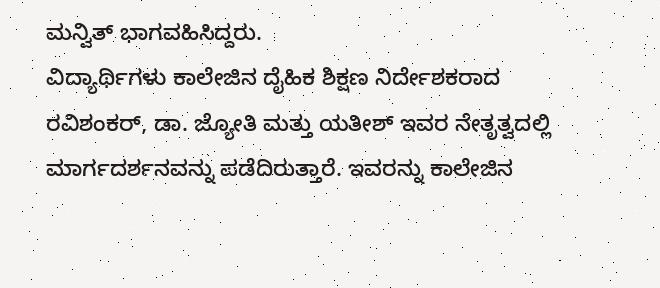ಮನ್ವಿತ್ ಭಾಗವಹಿಸಿದ್ದರು.
ವಿದ್ಯಾರ್ಥಿಗಳು ಕಾಲೇಜಿನ ದೈಹಿಕ ಶಿಕ್ಷಣ ನಿರ್ದೇಶಕರಾದ ರವಿಶಂಕರ್, ಡಾ. ಜ್ಯೋತಿ ಮತ್ತು ಯತೀಶ್ ಇವರ ನೇತೃತ್ವದಲ್ಲಿ ಮಾರ್ಗದರ್ಶನವನ್ನು ಪಡೆದಿರುತ್ತಾರೆ. ಇವರನ್ನು ಕಾಲೇಜಿನ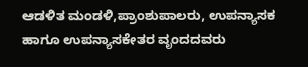ಆಡಳಿತ ಮಂಡಳಿ,ಪ್ರಾಂಶುಪಾಲರು, ಉಪನ್ಯಾಸಕ ಹಾಗೂ ಉಪನ್ಯಾಸಕೇತರ ವೃಂದದವರು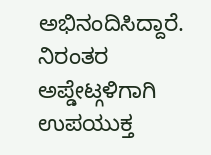ಅಭಿನಂದಿಸಿದ್ದಾರೆ.
ನಿರಂತರ ಅಪ್ಡೇಟ್ಗಳಿಗಾಗಿ ಉಪಯುಕ್ತ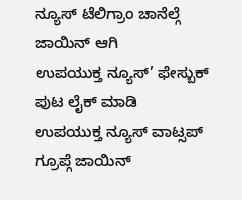ನ್ಯೂಸ್ ಟೆಲಿಗ್ರಾಂ ಚಾನೆಲ್ಗೆ ಜಾಯಿನ್ ಆಗಿ
ಉಪಯುಕ್ತ ನ್ಯೂಸ್’ ಫೇಸ್ಬುಕ್ ಪುಟ ಲೈಕ್ ಮಾಡಿ
ಉಪಯುಕ್ತ ನ್ಯೂಸ್ ವಾಟ್ಸಪ್ ಗ್ರೂಪ್ಗೆ ಜಾಯಿನ್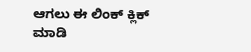ಆಗಲು ಈ ಲಿಂಕ್ ಕ್ಲಿಕ್ ಮಾಡಿ